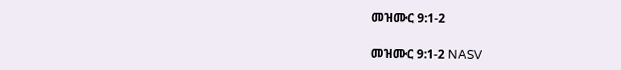መዝሙር 9:1-2

መዝሙር 9:1-2 NASV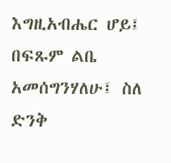እግዚአብሔር ሆይ፤ በፍጹም ልቤ አመሰግንሃለሁ፤ ስለ ድንቅ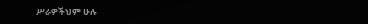ሥራዎችህም ሁሉ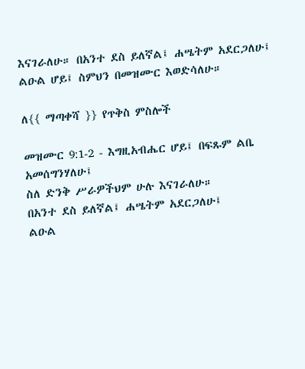እናገራለሁ። በአንተ ደስ ይለኛል፤ ሐሤትም አደርጋለሁ፤ ልዑል ሆይ፤ ስምህን በመዝሙር እወድሳለሁ።

ለ{{ ማጣቀሻ }} የጥቅስ ምስሎች

መዝሙር 9:1-2 - እግዚአብሔር ሆይ፤ በፍጹም ልቤ አመሰግንሃለሁ፤
ስለ ድንቅ ሥራዎችህም ሁሉ እናገራለሁ።
በአንተ ደስ ይለኛል፤ ሐሤትም አደርጋለሁ፤
ልዑል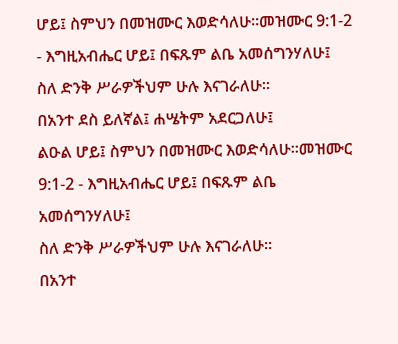ሆይ፤ ስምህን በመዝሙር እወድሳለሁ።መዝሙር 9:1-2 - እግዚአብሔር ሆይ፤ በፍጹም ልቤ አመሰግንሃለሁ፤
ስለ ድንቅ ሥራዎችህም ሁሉ እናገራለሁ።
በአንተ ደስ ይለኛል፤ ሐሤትም አደርጋለሁ፤
ልዑል ሆይ፤ ስምህን በመዝሙር እወድሳለሁ።መዝሙር 9:1-2 - እግዚአብሔር ሆይ፤ በፍጹም ልቤ አመሰግንሃለሁ፤
ስለ ድንቅ ሥራዎችህም ሁሉ እናገራለሁ።
በአንተ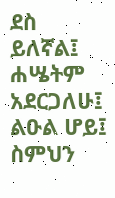ደስ ይለኛል፤ ሐሤትም አደርጋለሁ፤
ልዑል ሆይ፤ ስምህን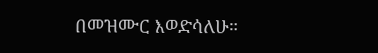በመዝሙር እወድሳለሁ።